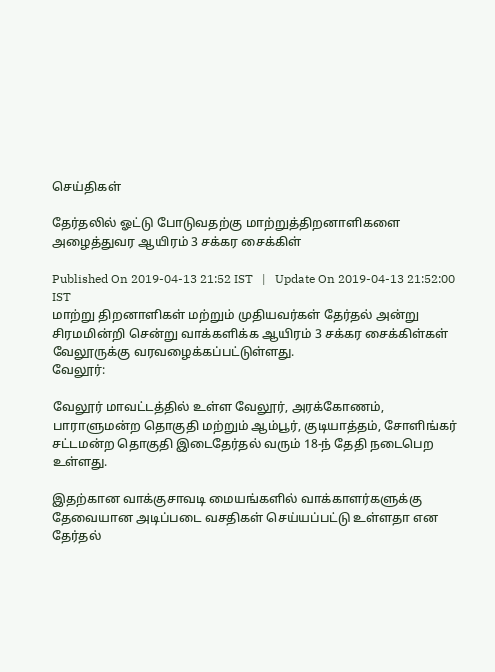செய்திகள்

தேர்தலில் ஓட்டு போடுவதற்கு மாற்றுத்திறனாளிகளை அழைத்துவர ஆயிரம் 3 சக்கர சைக்கிள்

Published On 2019-04-13 21:52 IST   |   Update On 2019-04-13 21:52:00 IST
மாற்று திறனாளிகள் மற்றும் முதியவர்கள் தேர்தல் அன்று சிரமமின்றி சென்று வாக்களிக்க ஆயிரம் 3 சக்கர சைக்கிள்கள் வேலூருக்கு வரவழைக்கப்பட்டுள்ளது.
வேலூர்:

வேலூர் மாவட்டத்தில் உள்ள வேலூர், அரக்கோணம், பாராளுமன்ற தொகுதி மற்றும் ஆம்பூர், குடியாத்தம், சோளிங்கர் சட்டமன்ற தொகுதி இடைதேர்தல் வரும் 18-ந் தேதி நடைபெற உள்ளது.

இதற்கான வாக்குசாவடி மையங்களில் வாக்காளர்களுக்கு தேவையான அடிப்படை வசதிகள் செய்யப்பட்டு உள்ளதா என தேர்தல்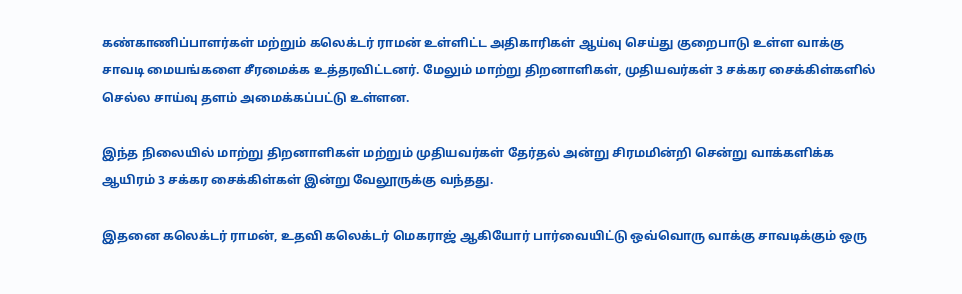கண்காணிப்பாளர்கள் மற்றும் கலெக்டர் ராமன் உள்ளிட்ட அதிகாரிகள் ஆய்வு செய்து குறைபாடு உள்ள வாக்கு சாவடி மையங்களை சீரமைக்க உத்தரவிட்டனர். மேலும் மாற்று திறனாளிகள், முதியவர்கள் 3 சக்கர சைக்கிள்களில் செல்ல சாய்வு தளம் அமைக்கப்பட்டு உள்ளன.

இந்த நிலையில் மாற்று திறனாளிகள் மற்றும் முதியவர்கள் தேர்தல் அன்று சிரமமின்றி சென்று வாக்களிக்க ஆயிரம் 3 சக்கர சைக்கிள்கள் இன்று வேலூருக்கு வந்தது.

இதனை கலெக்டர் ராமன், உதவி கலெக்டர் மெகராஜ் ஆகியோர் பார்வையிட்டு ஒவ்வொரு வாக்கு சாவடிக்கும் ஒரு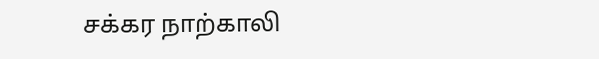சக்கர நாற்காலி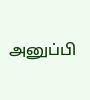அனுப்பி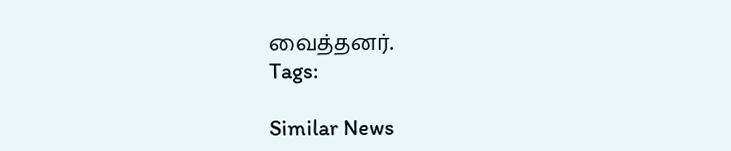வைத்தனர்.
Tags:

Similar News